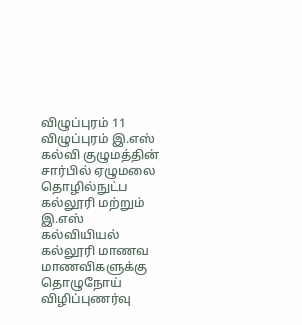விழுப்புரம் 11
விழுப்புரம் இ.எஸ் கல்வி குழுமத்தின் சார்பில் ஏழுமலை தொழில்நுட்ப கல்லூரி மற்றும் இ.எஸ் கல்வியியல்
கல்லூரி மாணவ மாணவிகளுக்கு தொழுநோய் விழிப்புணர்வு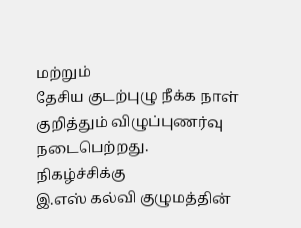மற்றும்
தேசிய குடற்புழு நீக்க நாள் குறித்தும் விழுப்புணர்வு நடைபெற்றது.
நிகழ்ச்சிக்கு
இ.எஸ் கல்வி குழுமத்தின்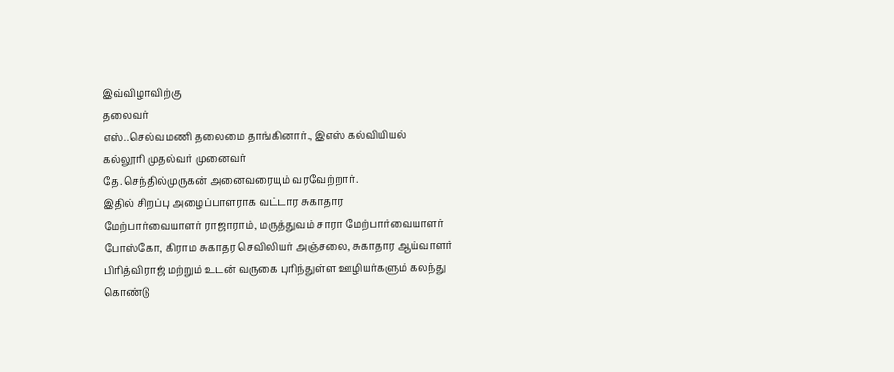இவ்விழாவிற்கு
தலைவர்
எஸ்..செல்வமணி தலைமை தாங்கினார்., இஎஸ் கல்வியியல்
கல்லூரி முதல்வர் முனைவர்
தே.செந்தில்முருகன் அனைவரையும் வரவேற்றார்.
இதில் சிறப்பு அழைப்பாளராக வட்டார சுகாதார
மேற்பார்வையாளர் ராஜாராம், மருத்துவம் சாரா மேற்பார்வையாளர்
போஸ்கோ, கிராம சுகாதர செவிலியர் அஞ்சலை, சுகாதார ஆய்வாளர்
பிரித்விராஜ் மற்றும் உடன் வருகை புரிந்துள்ள ஊழியர்களும் கலந்து
கொண்டு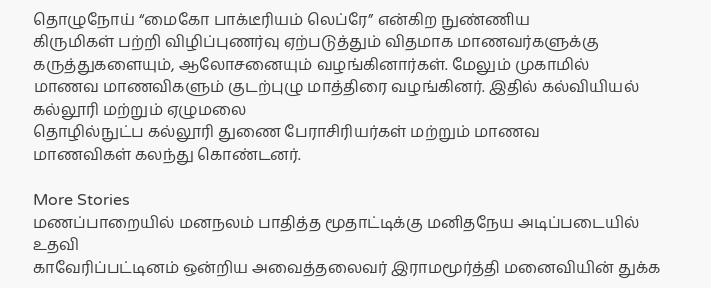தொழுநோய் “மைகோ பாக்டீரியம் லெப்ரே” என்கிற நுண்ணிய
கிருமிகள் பற்றி விழிப்புணர்வு ஏற்படுத்தும் விதமாக மாணவர்களுக்கு
கருத்துகளையும், ஆலோசனையும் வழங்கினார்கள். மேலும் முகாமில்
மாணவ மாணவிகளும் குடற்புழு மாத்திரை வழங்கினர். இதில் கல்வியியல் கல்லூரி மற்றும் ஏழுமலை
தொழில்நுட்ப கல்லூரி துணை பேராசிரியர்கள் மற்றும் மாணவ
மாணவிகள் கலந்து கொண்டனர்.

More Stories
மணப்பாறையில் மனநலம் பாதித்த மூதாட்டிக்கு மனிதநேய அடிப்படையில் உதவி
காவேரிப்பட்டினம் ஒன்றிய அவைத்தலைவர் இராமமூர்த்தி மனைவியின் துக்க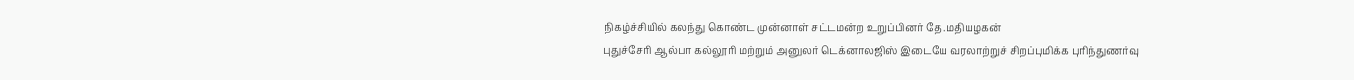நிகழ்ச்சியில் கலந்து கொண்ட முன்னாள் சட்டமன்ற உறுப்பினர் தே.மதியழகன்
புதுச்சேரி ஆல்பா கல்லூரி மற்றும் அனுலர் டெக்னாலஜிஸ் இடையே வரலாற்றுச் சிறப்புமிக்க புரிந்துணர்வு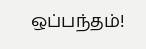ஒப்பந்தம்!